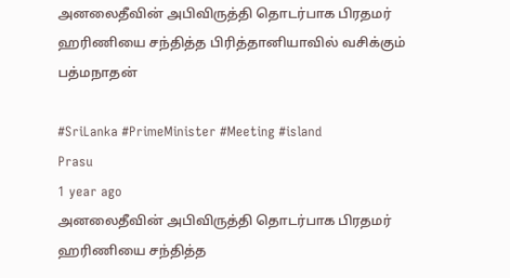அனலைதீவின் அபிவிருத்தி தொடர்பாக பிரதமர் ஹரிணியை சந்தித்த பிரித்தானியாவில் வசிக்கும் பத்மநாதன்

#SriLanka #PrimeMinister #Meeting #island
Prasu
1 year ago
அனலைதீவின் அபிவிருத்தி தொடர்பாக பிரதமர் ஹரிணியை சந்தித்த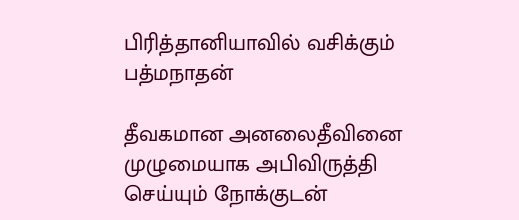பிரித்தானியாவில் வசிக்கும் பத்மநாதன்

தீவகமான அனலைதீவினை முழுமையாக அபிவிருத்தி செய்யும் நோக்குடன்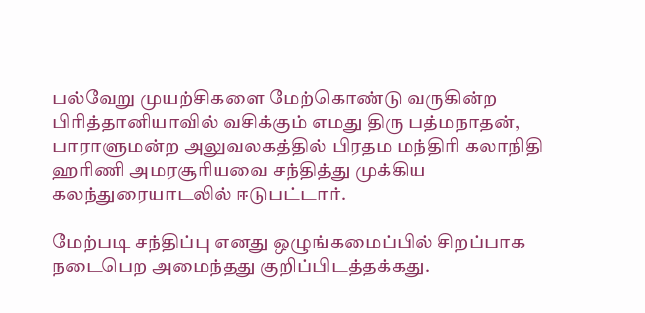பல்வேறு முயற்சிகளை மேற்கொண்டு வருகின்ற பிரித்தானியாவில் வசிக்கும் எமது திரு பத்மநாதன், பாராளுமன்ற அலுவலகத்தில் பிரதம மந்திரி கலாநிதி ஹரிணி அமரசூரியவை சந்தித்து முக்கிய கலந்துரையாடலில் ஈடுபட்டார்.

மேற்படி சந்திப்பு எனது ஒழுங்கமைப்பில் சிறப்பாக நடைபெற அமைந்தது குறிப்பிடத்தக்கது.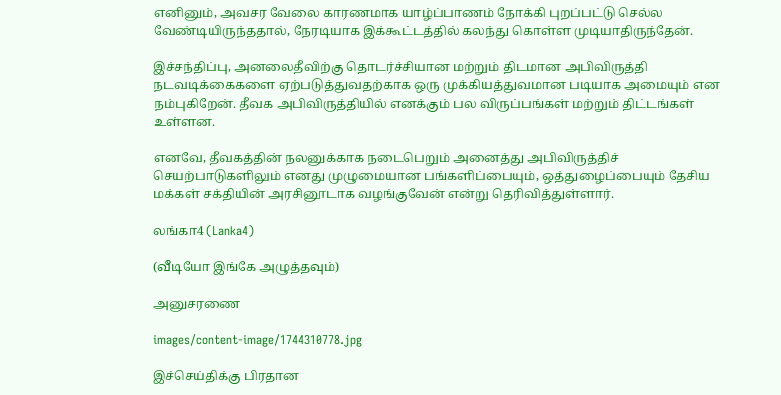எனினும், அவசர வேலை காரணமாக யாழ்ப்பாணம் நோக்கி புறப்பட்டு செல்ல வேண்டியிருந்ததால், நேரடியாக இக்கூட்டத்தில் கலந்து கொள்ள முடியாதிருந்தேன்.

இச்சந்திப்பு, அனலைதீவிற்கு தொடர்ச்சியான மற்றும் திடமான அபிவிருத்தி நடவடிக்கைகளை ஏற்படுத்துவதற்காக ஒரு முக்கியத்துவமான படியாக அமையும் என நம்புகிறேன். தீவக அபிவிருத்தியில் எனக்கும் பல விருப்பங்கள் மற்றும் திட்டங்கள் உள்ளன.

எனவே, தீவகத்தின் நலனுக்காக நடைபெறும் அனைத்து அபிவிருத்திச் செயற்பாடுகளிலும் எனது முழுமையான பங்களிப்பையும், ஒத்துழைப்பையும் தேசிய மக்கள் சக்தியின் அரசினூடாக வழங்குவேன் என்று தெரிவித்துள்ளார்.

லங்கா4 (Lanka4)

(வீடியோ இங்கே அழுத்தவும்)

அனுசரணை

images/content-image/1744310778.jpg

இச்செய்திக்கு பிரதான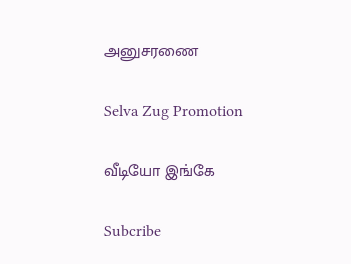அனுசரணை

Selva Zug Promotion

வீடியோ இங்கே

Subcribe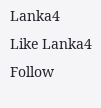Lanka4
Like Lanka4
Follow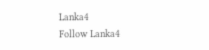Lanka4
Follow Lanka4